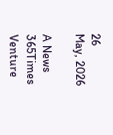26
May, 2026

A News 365Times Venture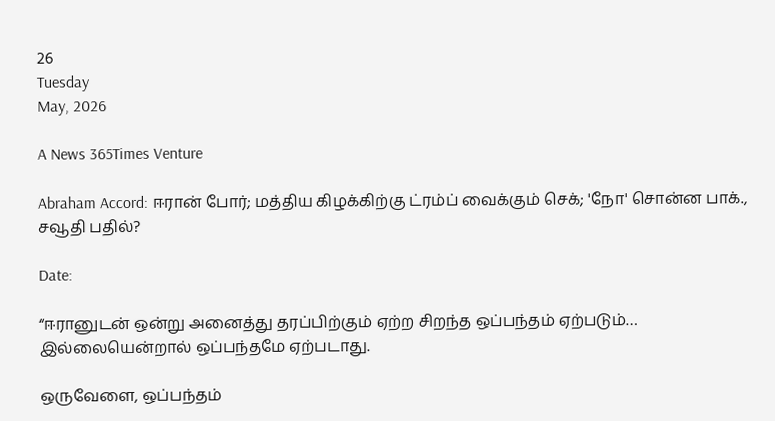26
Tuesday
May, 2026

A News 365Times Venture

Abraham Accord: ஈரான் போர்; மத்திய கிழக்கிற்கு ட்ரம்ப் வைக்கும் செக்; 'நோ' சொன்ன பாக்., சவூதி பதில்?

Date:

“ஈரானுடன் ஒன்று அனைத்து தரப்பிற்கும் ஏற்ற சிறந்த ஒப்பந்தம் ஏற்படும்… இல்லையென்றால் ஒப்பந்தமே ஏற்படாது.

ஒருவேளை, ஒப்பந்தம்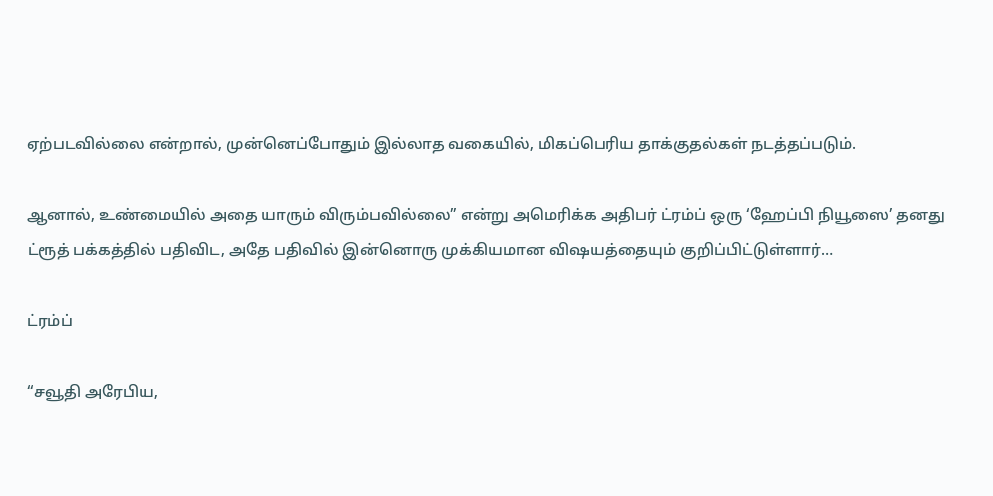ஏற்படவில்லை என்றால், முன்னெப்போதும் இல்லாத வகையில், மிகப்பெரிய தாக்குதல்கள் நடத்தப்படும்.

ஆனால், உண்மையில் அதை யாரும் விரும்பவில்லை” என்று அமெரிக்க அதிபர் ட்ரம்ப் ஒரு ‘ஹேப்பி நியூஸை’ தனது ட்ரூத் பக்கத்தில் பதிவிட, அதே பதிவில் இன்னொரு முக்கியமான விஷயத்தையும் குறிப்பிட்டுள்ளார்…

ட்ரம்ப்

“சவூதி அரேபிய,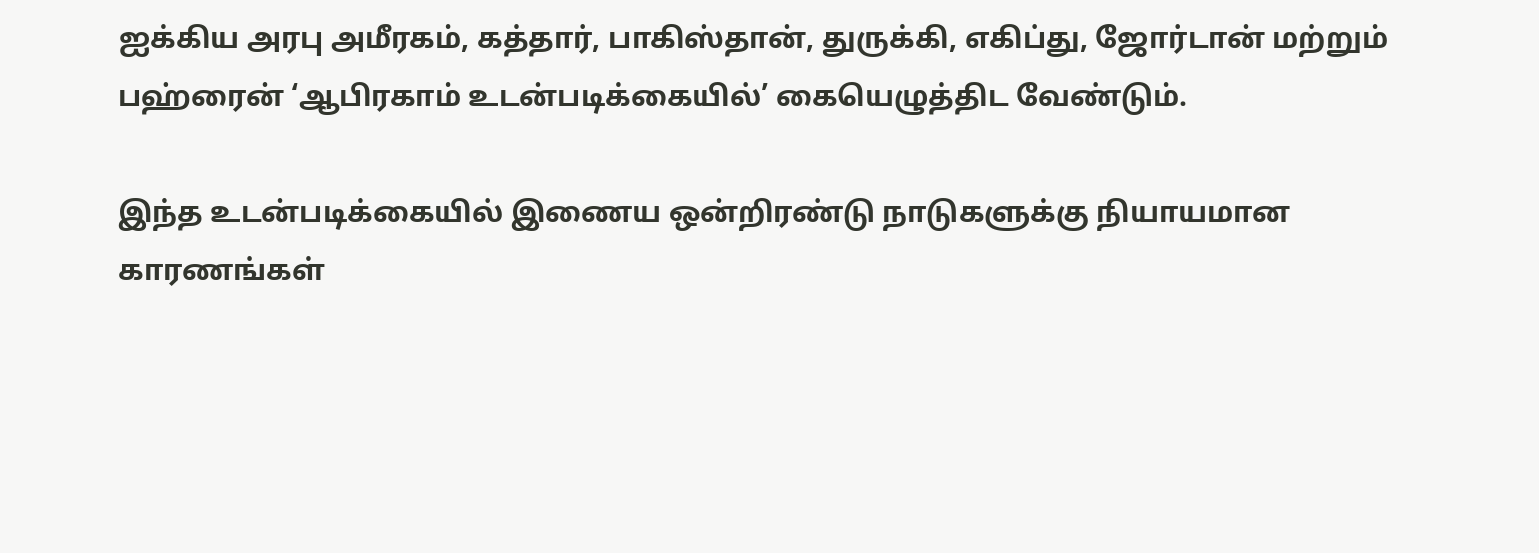ஐக்கிய அரபு அமீரகம், கத்தார், பாகிஸ்தான், துருக்கி, எகிப்து, ஜோர்டான் மற்றும் பஹ்ரைன் ‘ஆபிரகாம் உடன்படிக்கையில்’ கையெழுத்திட வேண்டும்.

இந்த உடன்படிக்கையில் இணைய ஒன்றிரண்டு நாடுகளுக்கு நியாயமான காரணங்கள்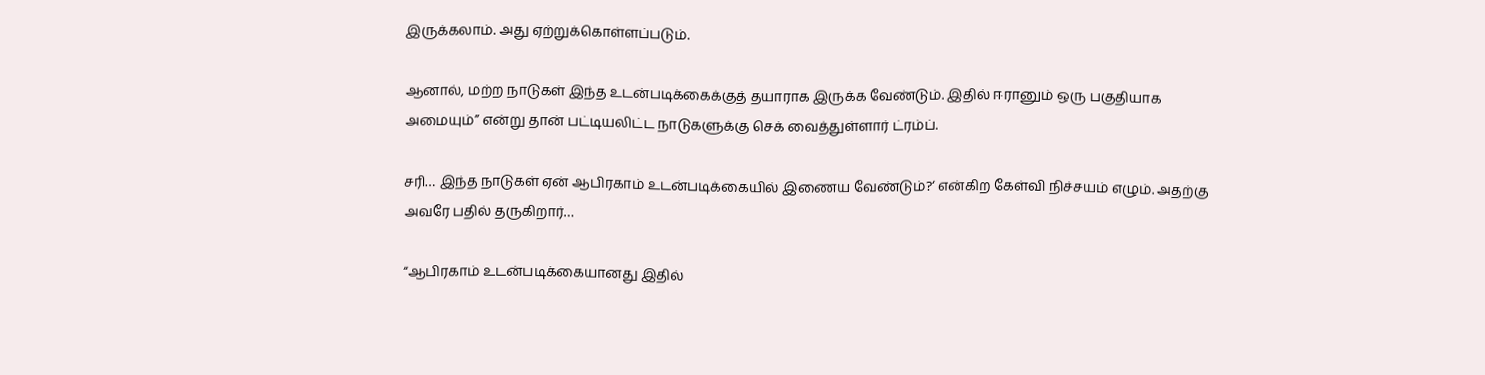இருக்கலாம். அது ஏற்றுக்கொள்ளப்படும்.

ஆனால், மற்ற நாடுகள் இந்த உடன்படிக்கைக்குத் தயாராக இருக்க வேண்டும். இதில் ஈரானும் ஒரு பகுதியாக அமையும்” என்று தான் பட்டியலிட்ட நாடுகளுக்கு செக் வைத்துள்ளார் ட்ரம்ப்.

சரி… இந்த நாடுகள் ஏன் ஆபிரகாம் உடன்படிக்கையில் இணைய வேண்டும்?‘ என்கிற கேள்வி நிச்சயம் எழும். அதற்கு அவரே பதில் தருகிறார்…

“ஆபிரகாம் உடன்படிக்கையானது இதில்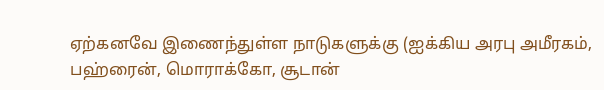ஏற்கனவே இணைந்துள்ள நாடுகளுக்கு (ஐக்கிய அரபு அமீரகம், பஹ்ரைன், மொராக்கோ, சூடான்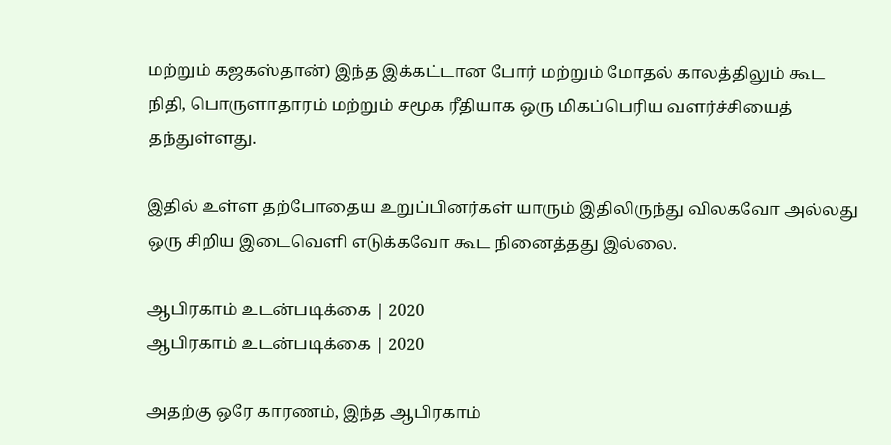மற்றும் கஜகஸ்தான்) இந்த இக்கட்டான போர் மற்றும் மோதல் காலத்திலும் கூட நிதி, பொருளாதாரம் மற்றும் சமூக ரீதியாக ஒரு மிகப்பெரிய வளர்ச்சியைத் தந்துள்ளது.

இதில் உள்ள தற்போதைய உறுப்பினர்கள் யாரும் இதிலிருந்து விலகவோ அல்லது ஒரு சிறிய இடைவெளி எடுக்கவோ கூட நினைத்தது இல்லை.

ஆபிரகாம் உடன்படிக்கை | 2020
ஆபிரகாம் உடன்படிக்கை | 2020

அதற்கு ஒரே காரணம், இந்த ஆபிரகாம்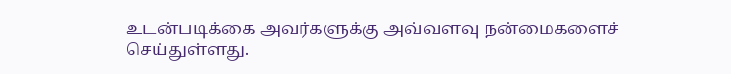உடன்படிக்கை அவர்களுக்கு அவ்வளவு நன்மைகளைச் செய்துள்ளது.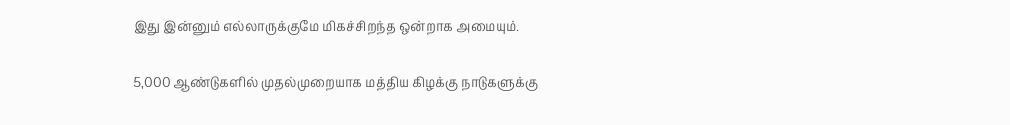இது இன்னும் எல்லாருக்குமே மிகச்சிறந்த ஒன்றாக அமையும்.

5,000 ஆண்டுகளில் முதல்முறையாக மத்திய கிழக்கு நாடுகளுக்கு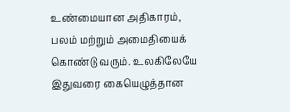உண்மையான அதிகாரம், பலம் மற்றும் அமைதியைக் கொண்டு வரும். உலகிலேயே இதுவரை கையெழுத்தான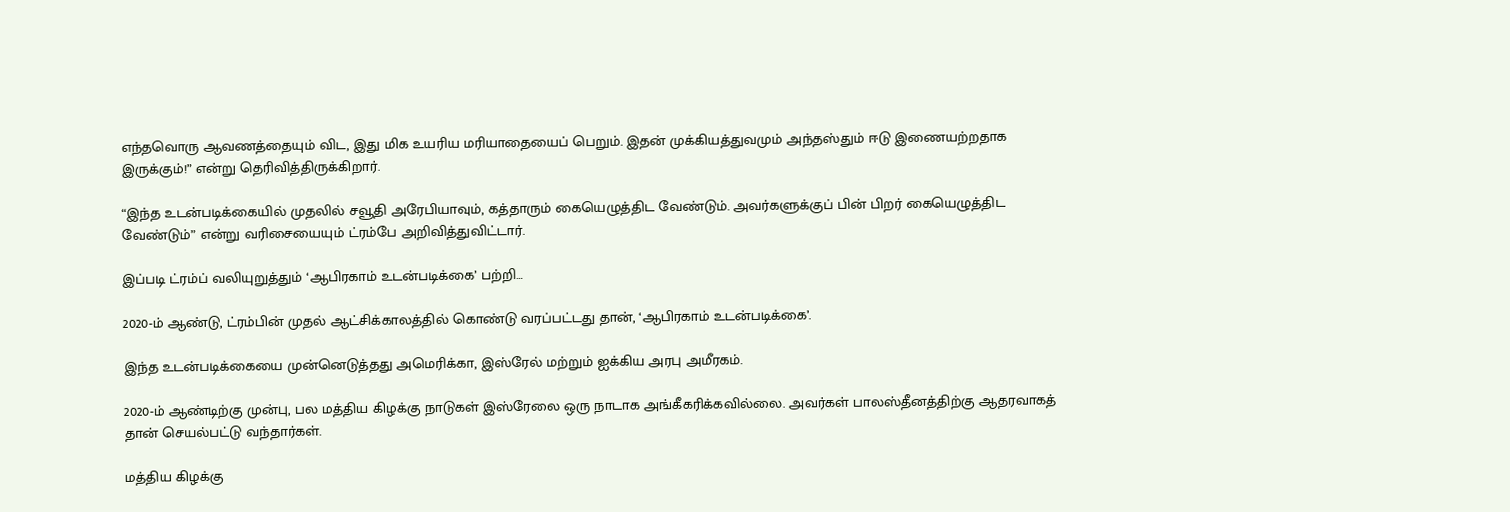எந்தவொரு ஆவணத்தையும் விட, இது மிக உயரிய மரியாதையைப் பெறும். இதன் முக்கியத்துவமும் அந்தஸ்தும் ஈடு இணையற்றதாக இருக்கும்!” என்று தெரிவித்திருக்கிறார்.

“இந்த உடன்படிக்கையில் முதலில் சவூதி அரேபியாவும், கத்தாரும் கையெழுத்திட வேண்டும். அவர்களுக்குப் பின் பிறர் கையெழுத்திட வேண்டும்” என்று வரிசையையும் ட்ரம்பே அறிவித்துவிட்டார்.

இப்படி ட்ரம்ப் வலியுறுத்தும் ‘ஆபிரகாம் உடன்படிக்கை’ பற்றி…

2020-ம் ஆண்டு, ட்ரம்பின் முதல் ஆட்சிக்காலத்தில் கொண்டு வரப்பட்டது தான், ‘ஆபிரகாம் உடன்படிக்கை’.

இந்த உடன்படிக்கையை முன்னெடுத்தது அமெரிக்கா, இஸ்ரேல் மற்றும் ஐக்கிய அரபு அமீரகம்.

2020-ம் ஆண்டிற்கு முன்பு, பல மத்திய கிழக்கு நாடுகள் இஸ்ரேலை ஒரு நாடாக அங்கீகரிக்கவில்லை. அவர்கள் பாலஸ்தீனத்திற்கு ஆதரவாகத் தான் செயல்பட்டு வந்தார்கள்.

மத்திய கிழக்கு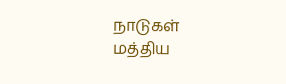நாடுகள்
மத்திய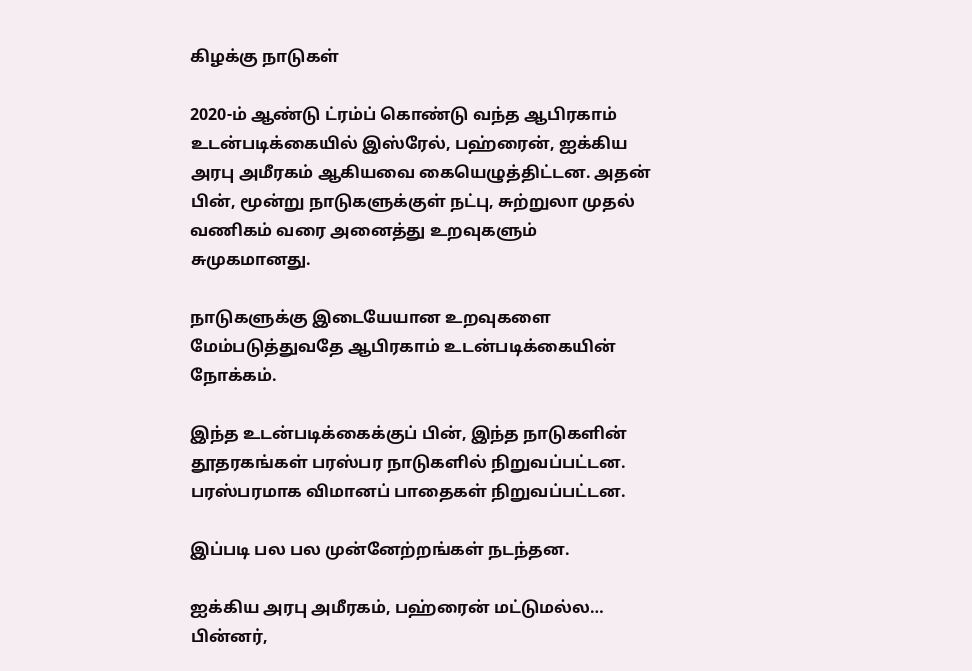கிழக்கு நாடுகள்

2020-ம் ஆண்டு ட்ரம்ப் கொண்டு வந்த ஆபிரகாம் உடன்படிக்கையில் இஸ்ரேல், பஹ்ரைன், ஐக்கிய அரபு அமீரகம் ஆகியவை கையெழுத்திட்டன. அதன் பின், மூன்று நாடுகளுக்குள் நட்பு, சுற்றுலா முதல் வணிகம் வரை அனைத்து உறவுகளும் சுமுகமானது.

நாடுகளுக்கு இடையேயான உறவுகளை மேம்படுத்துவதே ஆபிரகாம் உடன்படிக்கையின் நோக்கம்.

இந்த உடன்படிக்கைக்குப் பின், இந்த நாடுகளின் தூதரகங்கள் பரஸ்பர நாடுகளில் நிறுவப்பட்டன. பரஸ்பரமாக விமானப் பாதைகள் நிறுவப்பட்டன.

இப்படி பல பல முன்னேற்றங்கள் நடந்தன.

ஐக்கிய அரபு அமீரகம், பஹ்ரைன் மட்டுமல்ல… பின்னர்,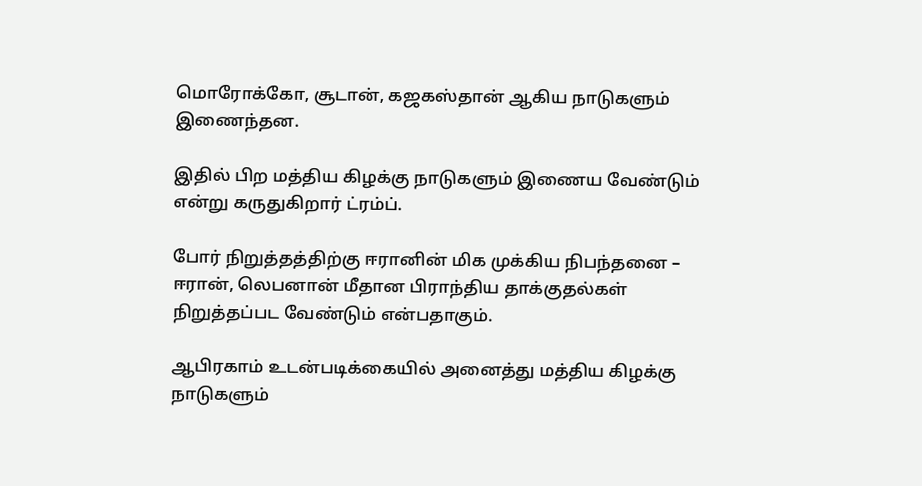மொரோக்கோ, சூடான், கஜகஸ்தான் ஆகிய நாடுகளும் இணைந்தன.

இதில் பிற மத்திய கிழக்கு நாடுகளும் இணைய வேண்டும் என்று கருதுகிறார் ட்ரம்ப்.

போர் நிறுத்தத்திற்கு ஈரானின் மிக முக்கிய நிபந்தனை – ஈரான், லெபனான் மீதான பிராந்திய தாக்குதல்கள் நிறுத்தப்பட வேண்டும் என்பதாகும்.

ஆபிரகாம் உடன்படிக்கையில் அனைத்து மத்திய கிழக்கு நாடுகளும்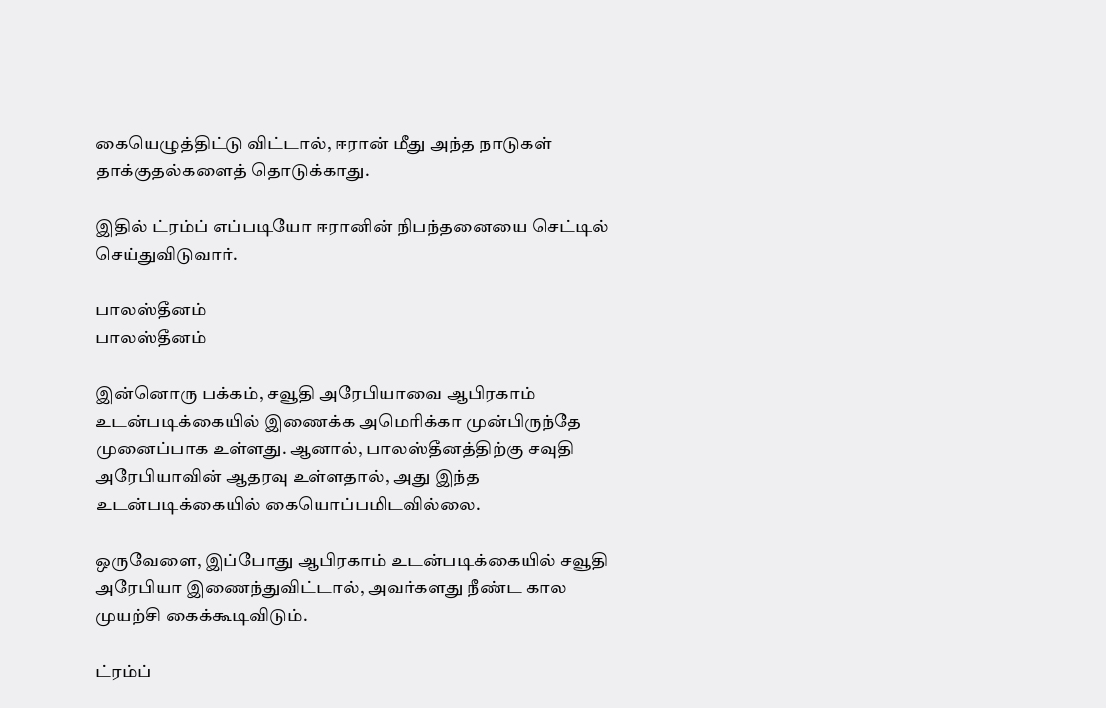கையெழுத்திட்டு விட்டால், ஈரான் மீது அந்த நாடுகள் தாக்குதல்களைத் தொடுக்காது.

இதில் ட்ரம்ப் எப்படியோ ஈரானின் நிபந்தனையை செட்டில் செய்துவிடுவார்.

பாலஸ்தீனம்
பாலஸ்தீனம்

இன்னொரு பக்கம், சவூதி அரேபியாவை ஆபிரகாம் உடன்படிக்கையில் இணைக்க அமெரிக்கா முன்பிருந்தே முனைப்பாக உள்ளது. ஆனால், பாலஸ்தீனத்திற்கு சவுதி அரேபியாவின் ஆதரவு உள்ளதால், அது இந்த உடன்படிக்கையில் கையொப்பமிடவில்லை.

ஒருவேளை, இப்போது ஆபிரகாம் உடன்படிக்கையில் சவூதி அரேபியா இணைந்துவிட்டால், அவர்களது நீண்ட கால முயற்சி கைக்கூடிவிடும்.

ட்ரம்ப்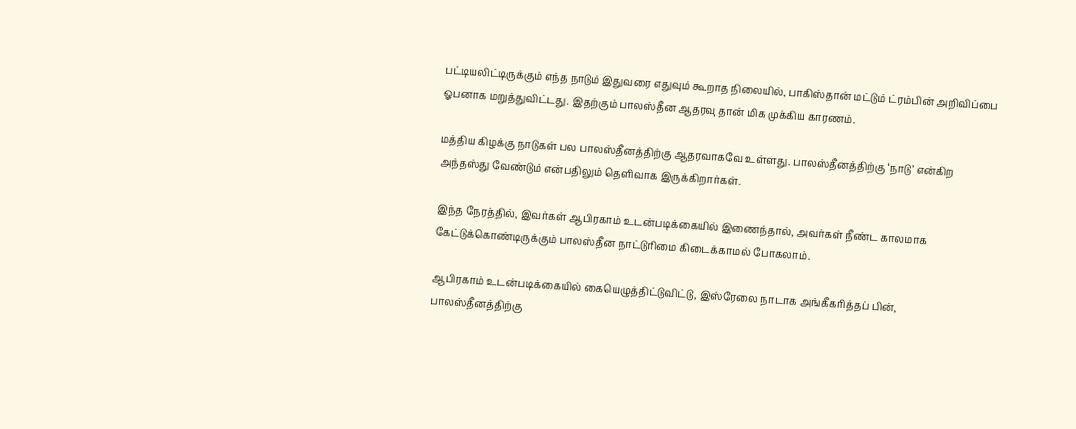பட்டியலிட்டிருக்கும் எந்த நாடும் இதுவரை எதுவும் கூறாத நிலையில், பாகிஸ்தான் மட்டும் ட்ரம்பின் அறிவிப்பை ஓபனாக மறுத்துவிட்டது. இதற்கும் பாலஸ்தீன ஆதரவு தான் மிக முக்கிய காரணம்.

மத்திய கிழக்கு நாடுகள் பல பாலஸ்தீனத்திற்கு ஆதரவாகவே உள்ளது. பாலஸ்தீனத்திற்கு ‘நாடு’ என்கிற அந்தஸ்து வேண்டும் என்பதிலும் தெளிவாக இருக்கிறார்கள்.

இந்த நேரத்தில், இவர்கள் ஆபிரகாம் உடன்படிக்கையில் இணைந்தால், அவர்கள் நீண்ட காலமாக கேட்டுக்கொண்டிருக்கும் பாலஸ்தீன நாட்டுரிமை கிடைக்காமல் போகலாம்.

ஆபிரகாம் உடன்படிக்கையில் கையெழுத்திட்டுவிட்டு, இஸ்ரேலை நாடாக அங்கீகரித்தப் பின், பாலஸ்தீனத்திற்கு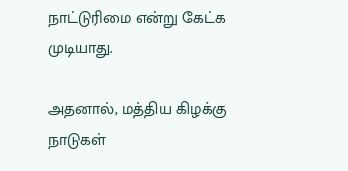நாட்டுரிமை என்று கேட்க முடியாது.

அதனால், மத்திய கிழக்கு நாடுகள்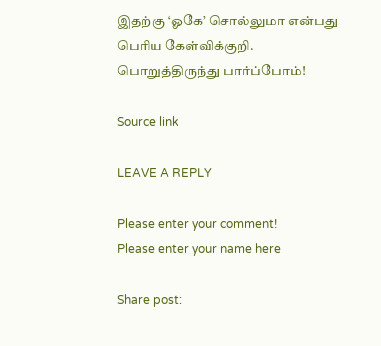இதற்கு ‘ஓகே’ சொல்லுமா என்பது பெரிய கேள்விக்குறி. பொறுத்திருந்து பார்ப்போம்!

Source link

LEAVE A REPLY

Please enter your comment!
Please enter your name here

Share post: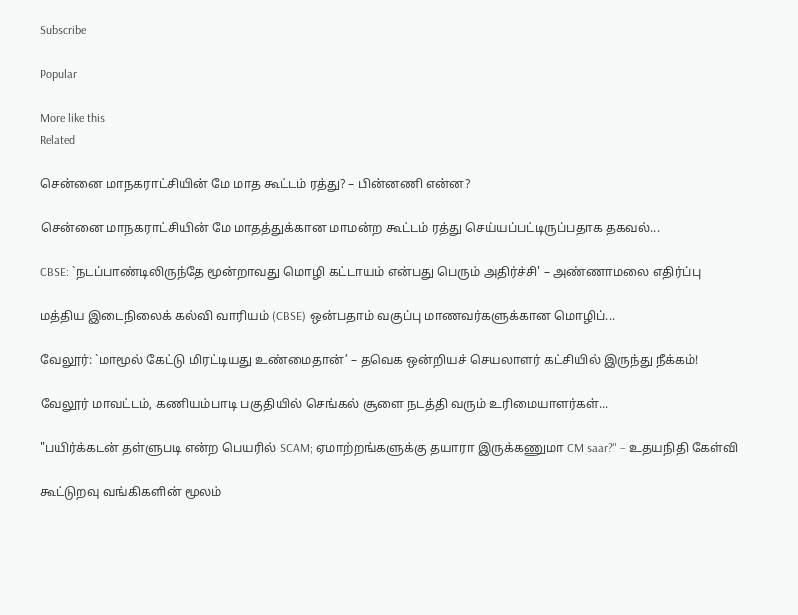Subscribe

Popular

More like this
Related

சென்னை மாநகராட்சியின் மே மாத கூட்டம் ரத்து? – பின்னணி என்ன?

சென்னை மாநகராட்சியின் மே மாதத்துக்கான மாமன்ற கூட்டம் ரத்து செய்யப்பட்டிருப்பதாக தகவல்...

CBSE: `நடப்பாண்டிலிருந்தே மூன்றாவது மொழி கட்டாயம் என்பது பெரும் அதிர்ச்சி' – அண்ணாமலை எதிர்ப்பு

மத்திய இடைநிலைக் கல்வி வாரியம் (CBSE) ஒன்பதாம் வகுப்பு மாணவர்களுக்கான மொழிப்...

வேலூர்: `மாமூல் கேட்டு மிரட்டியது உண்மைதான்’ – தவெக ஒன்றியச் செயலாளர் கட்சியில் இருந்து நீக்கம்!

வேலூர் மாவட்டம், கணியம்பாடி பகுதியில் செங்கல் சூளை நடத்தி வரும் உரிமையாளர்கள்...

"பயிர்க்கடன் தள்ளுபடி என்ற பெயரில் SCAM; ஏமாற்றங்களுக்கு தயாரா இருக்கணுமா CM saar?" – உதயநிதி கேள்வி

கூட்டுறவு வங்கிகளின் மூலம்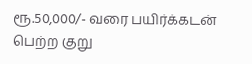ரூ.50,000/- வரை பயிர்க்கடன் பெற்ற குறு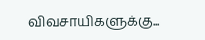விவசாயிகளுக்கு...